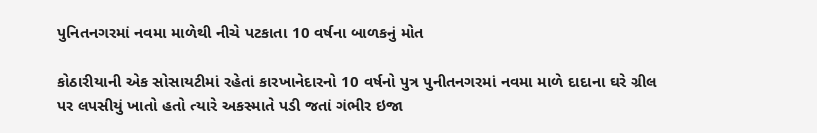પુનિતનગરમાં નવમા માળેથી નીચે પટકાતા 10 વર્ષના બાળકનું મોત

કોઠારીયાની એક સોસાયટીમાં રહેતાં કારખાનેદારનો 10 વર્ષનો પુત્ર પુનીતનગરમાં નવમા માળે દાદાના ઘરે ગ્રીલ પર લપસીયું ખાતો હતો ત્યારે અકસ્માતે પડી જતાં ગંભીર ઇજા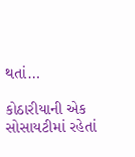થતાં…

કોઠારીયાની એક સોસાયટીમાં રહેતાં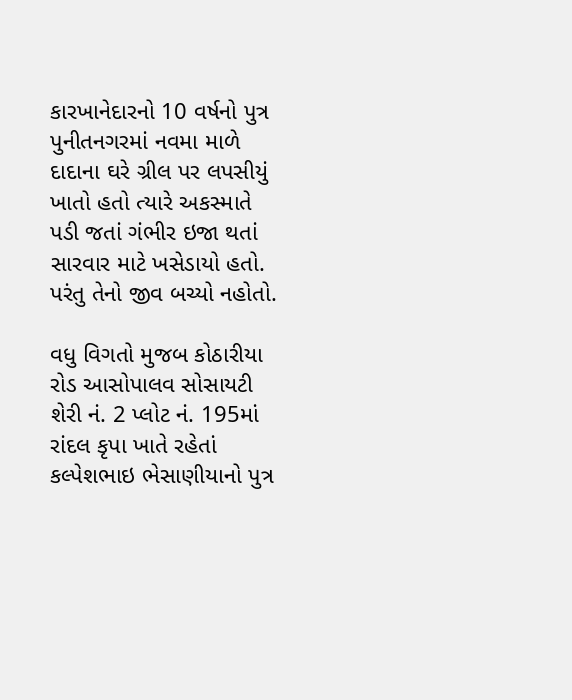કારખાનેદારનો 10 વર્ષનો પુત્ર પુનીતનગરમાં નવમા માળે દાદાના ઘરે ગ્રીલ પર લપસીયું ખાતો હતો ત્યારે અકસ્માતે પડી જતાં ગંભીર ઇજા થતાં સારવાર માટે ખસેડાયો હતો. પરંતુ તેનો જીવ બચ્યો નહોતો.

વધુ વિગતો મુજબ કોઠારીયા રોડ આસોપાલવ સોસાયટી શેરી નં. 2 પ્લોટ નં. 195માં રાંદલ કૃપા ખાતે રહેતાં કલ્પેશભાઇ ભેસાણીયાનો પુત્ર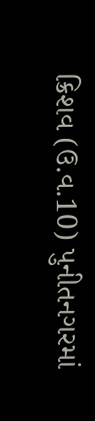ક્રિશવ (ઉ.વ.10) પુનીતનગરમાં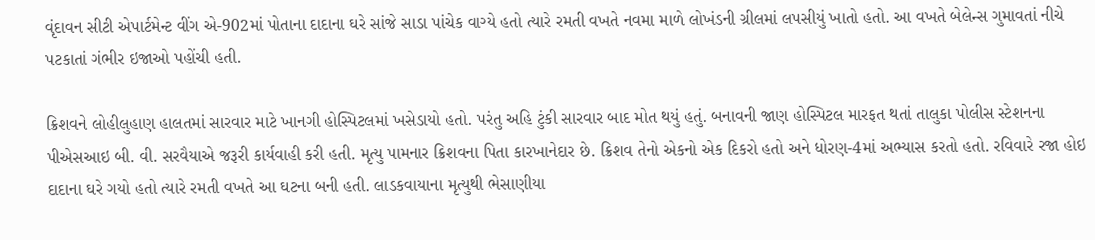વૃંદાવન સીટી એપાર્ટમેન્ટ વીંગ એ-902માં પોતાના દાદાના ઘરે સાંજે સાડા પાંચેક વાગ્યે હતો ત્યારે રમતી વખતે નવમા માળે લોખંડની ગ્રીલમાં લપસીયું ખાતો હતો. આ વખતે બેલેન્સ ગુમાવતાં નીચે પટકાતાં ગંભીર ઇજાઓ પહોંચી હતી.

ક્રિશવને લોહીલુહાણ હાલતમાં સારવાર માટે ખાનગી હોસ્પિટલમાં ખસેડાયો હતો. પરંતુ અહિ ટુંકી સારવાર બાદ મોત થયું હતું. બનાવની જાણ હોસ્પિટલ મારફત થતાં તાલુકા પોલીસ સ્ટેશનના પીએસઆઇ બી. વી. સરવૈયાએ જરૂરી કાર્યવાહી કરી હતી. મૃત્યુ પામનાર ક્રિશવના પિતા કારખાનેદાર છે. ક્રિશવ તેનો એકનો એક દિકરો હતો અને ધોરણ-4માં અભ્યાસ કરતો હતો. રવિવારે રજા હોઇ દાદાના ઘરે ગયો હતો ત્યારે રમતી વખતે આ ઘટના બની હતી. લાડકવાયાના મૃત્યુથી ભેસાણીયા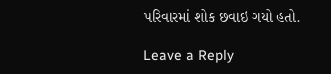પરિવારમાં શોક છવાઇ ગયો હતો.

Leave a Reply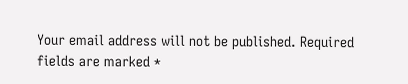Your email address will not be published. Required fields are marked *